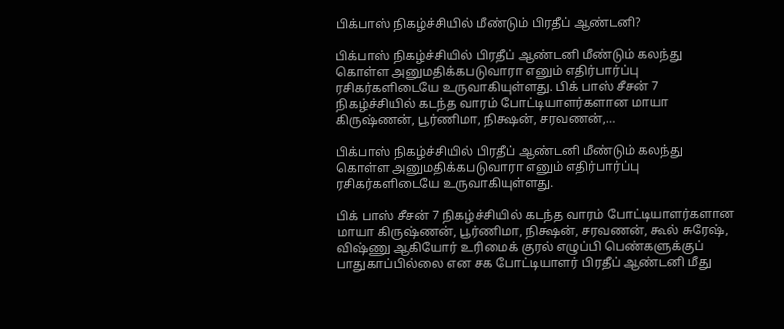பிக்பாஸ் நிகழ்ச்சியில் மீண்டும் பிரதீப் ஆண்டனி?

பிக்பாஸ் நிகழ்ச்சியில் பிரதீப் ஆண்டனி மீண்டும் கலந்து கொள்ள அனுமதிக்கபடுவாரா எனும் எதிர்பார்ப்பு ரசிகர்களிடையே உருவாகியுள்ளது. பிக் பாஸ் சீசன் 7 நிகழ்ச்சியில் கடந்த வாரம் போட்டியாளர்களான மாயா கிருஷ்ணன், பூர்ணிமா, நிக்ஷன், சரவணன்,…

பிக்பாஸ் நிகழ்ச்சியில் பிரதீப் ஆண்டனி மீண்டும் கலந்து கொள்ள அனுமதிக்கபடுவாரா எனும் எதிர்பார்ப்பு ரசிகர்களிடையே உருவாகியுள்ளது.

பிக் பாஸ் சீசன் 7 நிகழ்ச்சியில் கடந்த வாரம் போட்டியாளர்களான மாயா கிருஷ்ணன், பூர்ணிமா, நிக்ஷன், சரவணன், கூல் சுரேஷ், விஷ்ணு ஆகியோர் உரிமைக் குரல் எழுப்பி பெண்களுக்குப் பாதுகாப்பில்லை என சக போட்டியாளர் பிரதீப் ஆண்டனி மீது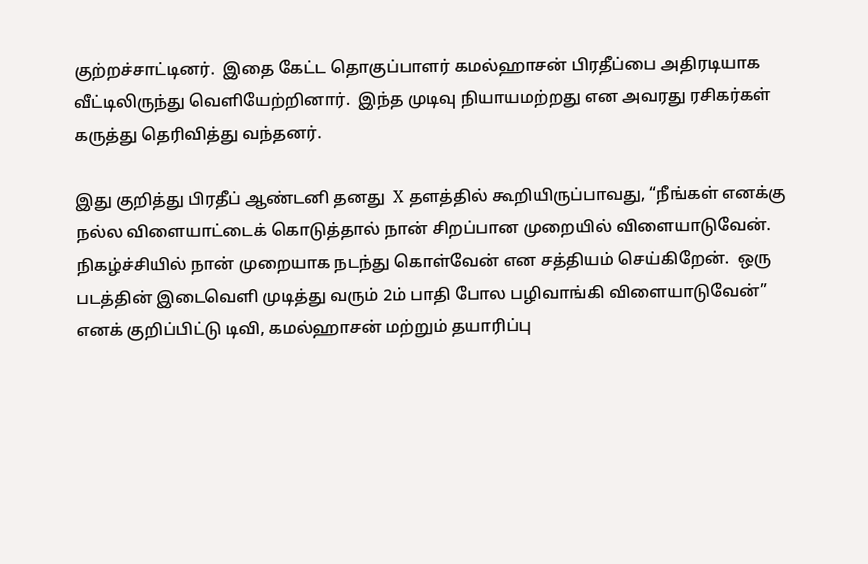குற்றச்சாட்டினர்.  இதை கேட்ட தொகுப்பாளர் கமல்ஹாசன் பிரதீப்பை அதிரடியாக வீட்டிலிருந்து வெளியேற்றினார்.  இந்த முடிவு நியாயமற்றது என அவரது ரசிகர்கள் கருத்து தெரிவித்து வந்தனர்.

இது குறித்து பிரதீப் ஆண்டனி தனது  X தளத்தில் கூறியிருப்பாவது, “நீங்கள் எனக்கு நல்ல விளையாட்டைக் கொடுத்தால் நான் சிறப்பான முறையில் விளையாடுவேன்.  நிகழ்ச்சியில் நான் முறையாக நடந்து கொள்வேன் என சத்தியம் செய்கிறேன்.  ஒரு படத்தின் இடைவெளி முடித்து வரும் 2ம் பாதி போல பழிவாங்கி விளையாடுவேன்” எனக் குறிப்பிட்டு டிவி, கமல்ஹாசன் மற்றும் தயாரிப்பு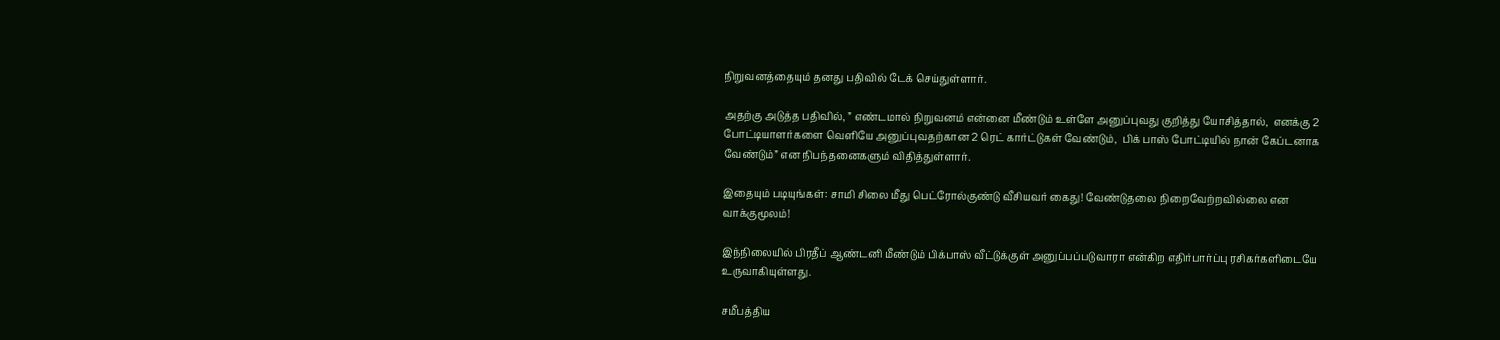நிறுவனத்தையும் தனது பதிவில் டேக் செய்துள்ளார்.

அதற்கு அடுத்த பதிவில், ” எண்டமால் நிறுவனம் என்னை மீண்டும் உள்ளே அனுப்புவது குறித்து யோசித்தால்,  எனக்கு 2 போட்டியாளர்களை வெளியே அனுப்புவதற்கான 2 ரெட் கார்ட்டுகள் வேண்டும்,  பிக் பாஸ் போட்டியில் நான் கேப்டனாக வேண்டும்” என நிபந்தனைகளும் விதித்துள்ளார்.

இதையும் படியுங்கள்: சாமி சிலை மீது பெட்ரோல்குண்டு வீசியவர் கைது! வேண்டுதலை நிறைவேற்றவில்லை என வாக்குமூலம்!

இந்நிலையில் பிரதீப் ஆண்டனி மீண்டும் பிக்பாஸ் வீட்டுக்குள் அனுப்பப்படுவாரா என்கிற எதிர்பார்ப்பு ரசிகர்களிடையே உருவாகியுள்ளது.

சமீபத்திய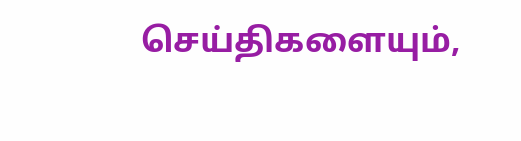செய்திகளையும்,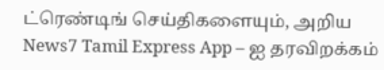ட்ரெண்டிங் செய்திகளையும், அறிய News7 Tamil Express App – ஐ தரவிறக்கம்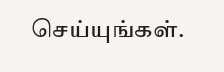செய்யுங்கள்.